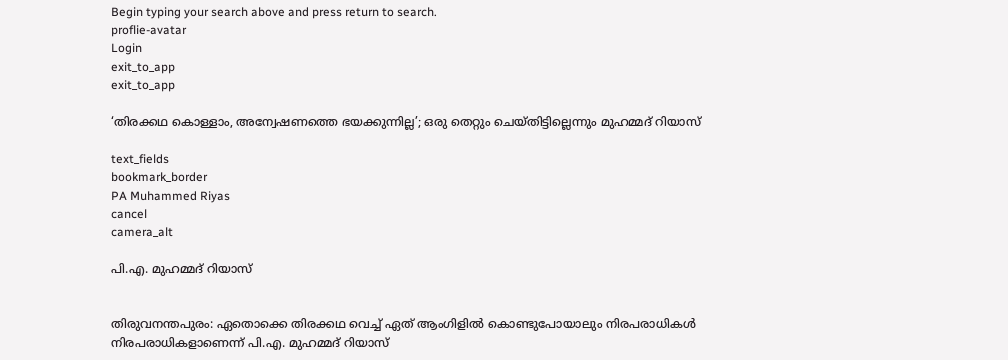Begin typing your search above and press return to search.
proflie-avatar
Login
exit_to_app
exit_to_app

‘തിരക്കഥ കൊള്ളാം, അന്വേഷണത്തെ ഭയക്കുന്നില്ല’; ഒരു തെറ്റും ചെയ്തിട്ടില്ലെന്നും മുഹമ്മദ് റിയാസ്

text_fields
bookmark_border
PA Muhammed Riyas
cancel
camera_alt

പി.എ. മുഹമ്മദ് റിയാസ്


തിരുവനന്തപുരം: ഏതൊക്കെ തിരക്കഥ വെച്ച് ഏത് ആംഗിളിൽ കൊണ്ടുപോയാലും നിരപരാധികൾ നിരപരാധികളാണെന്ന് പി.എ. മുഹമ്മദ് റിയാസ്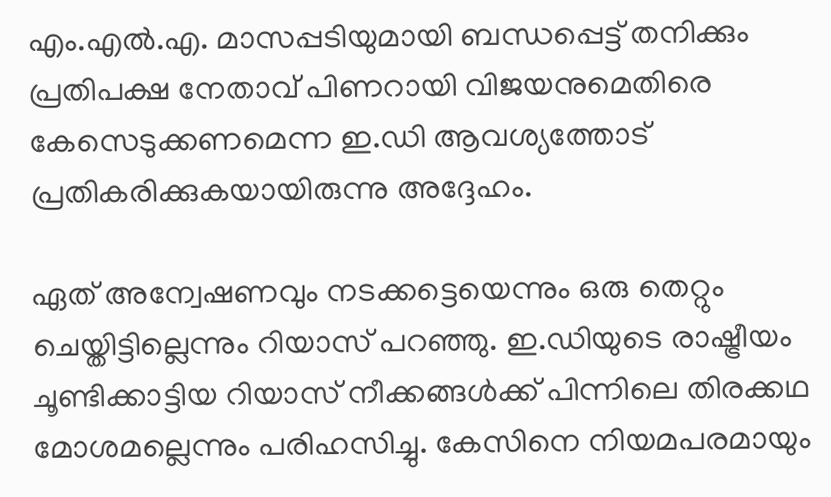എം.എൽ.എ. മാസപ്പടിയുമായി ബന്ധപ്പെട്ട് തനിക്കും പ്രതിപക്ഷ നേതാവ് പിണറായി വിജയനുമെതിരെ കേസെടുക്കണമെന്ന ഇ.ഡി ആവശ്യത്തോട് പ്രതികരിക്കുകയായിരുന്നു അദ്ദേഹം.

ഏത് അന്വേഷണവും നടക്കട്ടെയെന്നും ഒരു തെറ്റും ചെയ്തിട്ടില്ലെന്നും റിയാസ് പറഞ്ഞു. ഇ.ഡിയുടെ രാഷ്ട്രീയം ചൂണ്ടിക്കാട്ടിയ റിയാസ് നീക്കങ്ങൾക്ക് പിന്നിലെ തിരക്കഥ മോശമല്ലെന്നും പരിഹസിച്ചു. കേസിനെ നിയമപരമായും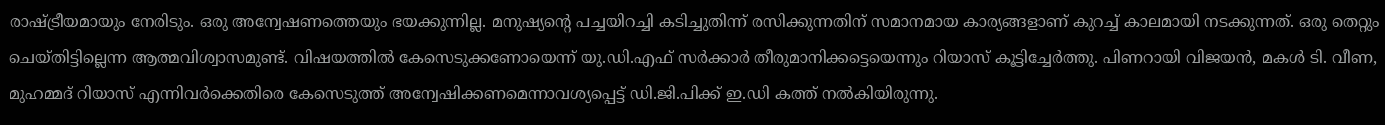രാഷ്ട്രീയമായും നേരിടും. ഒരു അന്വേഷണത്തെയും ഭയക്കുന്നില്ല. മനുഷ്യന്‍റെ പച്ചയിറച്ചി കടിച്ചുതിന്ന് രസിക്കുന്നതിന് സമാനമായ കാര്യങ്ങളാണ് കുറച്ച് കാലമായി നടക്കുന്നത്. ഒരു തെറ്റും ചെയ്തിട്ടില്ലെന്ന ആത്മവിശ്വാസമുണ്ട്. വിഷയത്തിൽ കേസെടുക്കണോയെന്ന് യു.ഡി.എഫ് സർക്കാർ തീരുമാനിക്കട്ടെയെന്നും റിയാസ് കൂട്ടിച്ചേർത്തു. പിണറായി വിജയൻ, മകൾ ടി. വീണ, മുഹമ്മദ് റിയാസ് എന്നിവർക്കെതിരെ കേസെടുത്ത് അന്വേഷിക്കണമെന്നാവശ്യപ്പെട്ട് ഡി.ജി.പിക്ക് ഇ.ഡി കത്ത് നൽകിയിരുന്നു.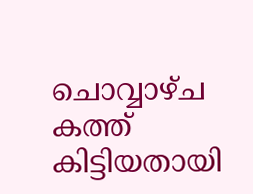ചൊവ്വാഴ്ച കത്ത് കിട്ടിയതായി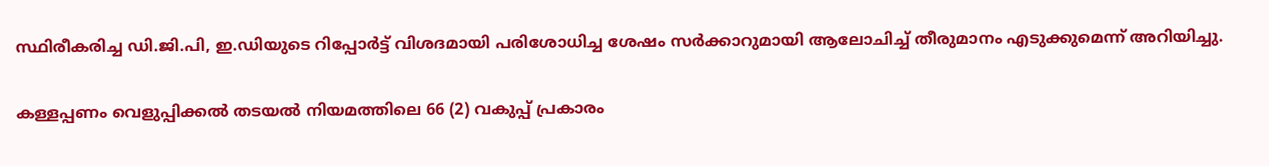സ്ഥിരീകരിച്ച ഡി.ജി.പി, ഇ.ഡിയുടെ റിപ്പോർട്ട് വിശദമായി പരിശോധിച്ച ശേഷം സർക്കാറുമായി ആലോചിച്ച് തീരുമാനം എടുക്കുമെന്ന് അറിയിച്ചു.

കള്ളപ്പണം വെളുപ്പിക്കൽ തടയൽ നിയമത്തിലെ 66 (2) വകുപ്പ് പ്രകാരം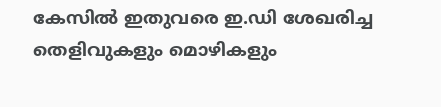കേസിൽ ഇതുവരെ ഇ.ഡി ശേഖരിച്ച തെളിവുകളും മൊഴികളും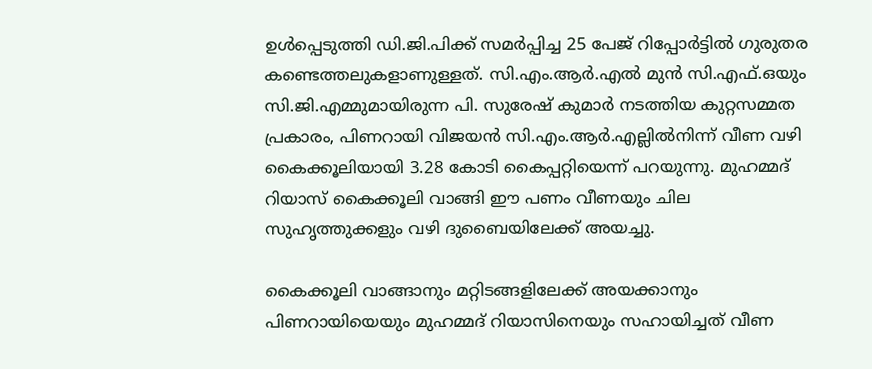ഉൾപ്പെടുത്തി ഡി.ജി.പിക്ക് സമർപ്പിച്ച 25 പേജ് റിപ്പോർട്ടിൽ ഗുരുതര കണ്ടെത്തലുകളാണുള്ളത്. സി.എം.ആർ.എൽ മുൻ സി.എഫ്.ഒയും സി.ജി.എമ്മുമായിരുന്ന പി. സുരേഷ് കുമാർ നടത്തിയ കുറ്റസമ്മത പ്രകാരം, പിണറായി വിജയൻ സി.എം.ആർ.എല്ലിൽനിന്ന് വീണ വഴി കൈക്കൂലിയായി 3.28 കോടി കൈപ്പറ്റിയെന്ന് പറയുന്നു. മുഹമ്മദ് റിയാസ് കൈക്കൂലി വാങ്ങി ഈ പണം വീണയും ചില സുഹൃത്തുക്കളും വഴി ദുബൈയിലേക്ക് അയച്ചു.

കൈക്കൂലി വാങ്ങാനും മറ്റിടങ്ങളിലേക്ക് അയക്കാനും പിണറായിയെയും മുഹമ്മദ് റിയാസിനെയും സഹായിച്ചത് വീണ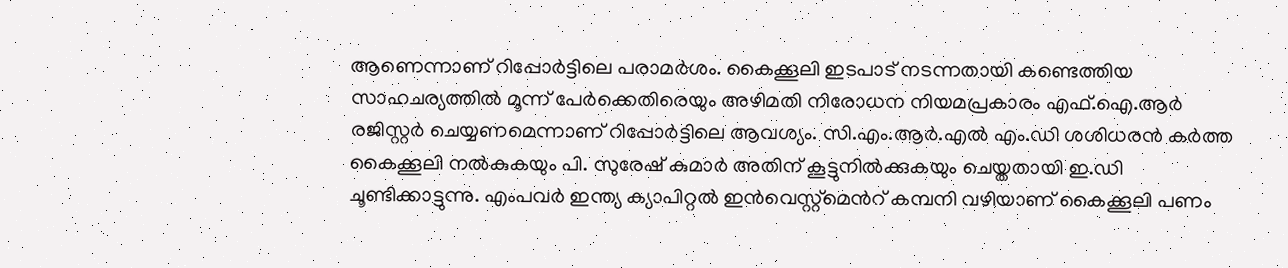ആണെന്നാണ് റിപ്പോർട്ടിലെ പരാമർശം. കൈക്കൂലി ഇടപാട് നടന്നതായി കണ്ടെത്തിയ സാഹചര്യത്തിൽ മൂന്ന് പേർക്കെതിരെയും അഴിമതി നിരോധന നിയമപ്രകാരം എഫ്.ഐ.ആർ രജിസ്റ്റർ ചെയ്യണമെന്നാണ് റിപ്പോർട്ടിലെ ആവശ്യം. സി.എം.ആർ.എൽ എം.ഡി ശശിധരൻ കർത്ത കൈക്കൂലി നൽകുകയും പി. സുരേഷ് കുമാർ അതിന് കൂട്ടുനിൽക്കുകയും ചെയ്തതായി ഇ.ഡി ചൂണ്ടിക്കാട്ടുന്നു. എംപവർ ഇന്ത്യ ക്യാപിറ്റൽ ഇൻവെസ്റ്റ്മെന്‍റ് കമ്പനി വഴിയാണ് കൈക്കൂലി പണം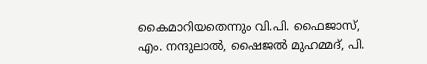കൈമാറിയതെന്നും വി.പി. ഫൈജാസ്, എം. നന്ദുലാൽ, ഷൈജൽ മുഹമ്മദ്, പി.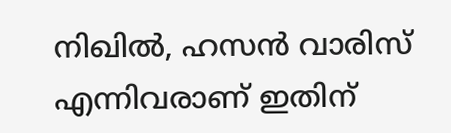നിഖിൽ, ഹസൻ വാരിസ് എന്നിവരാണ് ഇതിന്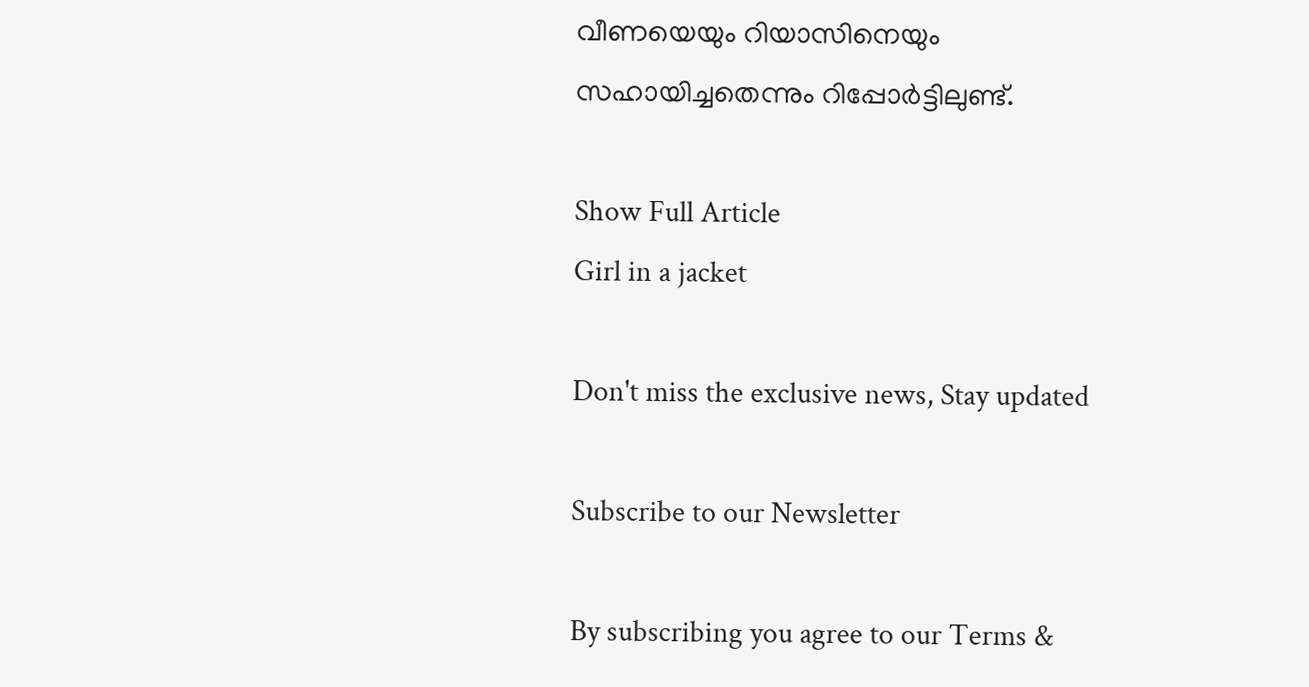വീണയെയും റിയാസിനെയും സഹായിച്ചതെന്നും റിപ്പോർട്ടിലുണ്ട്.

Show Full Article
Girl in a jacket

Don't miss the exclusive news, Stay updated

Subscribe to our Newsletter

By subscribing you agree to our Terms &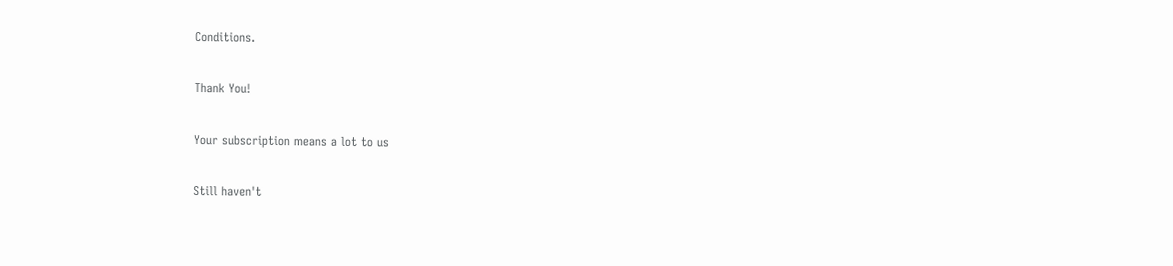Conditions.

Thank You!

Your subscription means a lot to us

Still haven't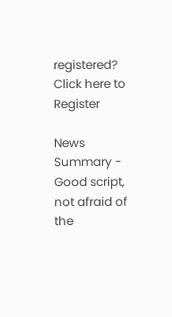registered? Click here to Register

News Summary - Good script, not afraid of the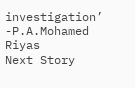investigation’ -P.A.Mohamed Riyas
Next Story